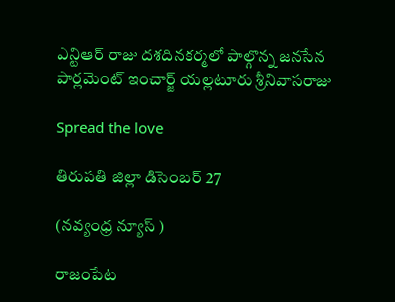ఎన్టిఆర్ రాజు దశదినకర్మలో పాల్గొన్న జనసేన పార్లమెంట్ ఇంచార్జ్ యల్లటూరు శ్రీనివాసరాజు

Spread the love

తిరుపతి జిల్లా డిసెంబర్ 27

(నవ్యంధ్ర న్యూస్ )

రాజంపేట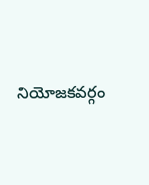నియోజకవర్గం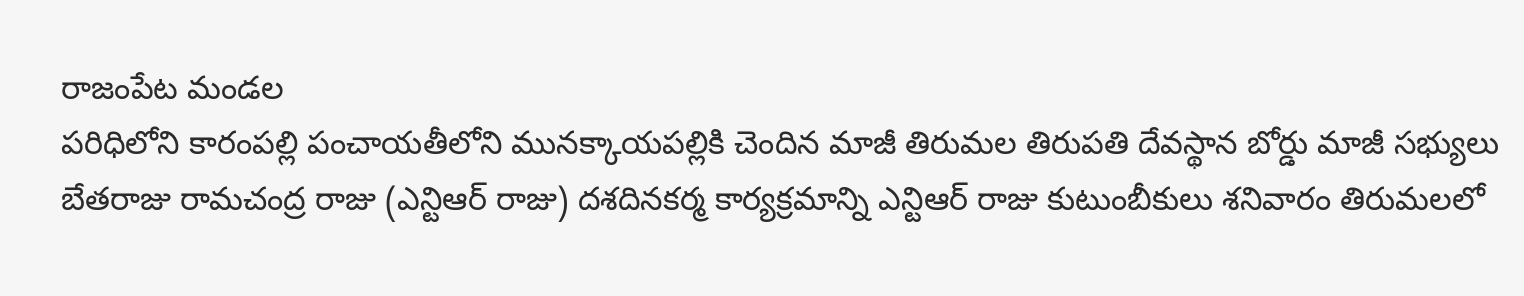రాజంపేట మండల
పరిధిలోని కారంపల్లి పంచాయతీలోని మునక్కాయపల్లికి చెందిన మాజీ తిరుమల తిరుపతి దేవస్థాన బోర్డు మాజీ సభ్యులు బేతరాజు రామచంద్ర రాజు (ఎన్టిఆర్ రాజు) దశదినకర్మ కార్యక్రమాన్ని ఎన్టిఆర్ రాజు కుటుంబీకులు శనివారం తిరుమలలో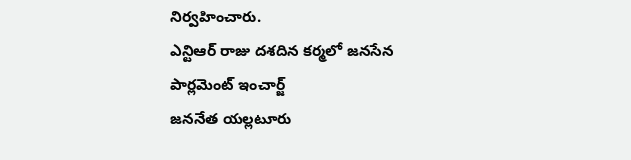నిర్వహించారు.
ఎన్టిఆర్ రాజు దశదిన కర్మలో జనసేన పార్లమెంట్ ఇంచార్జ్
జననేత యల్లటూరు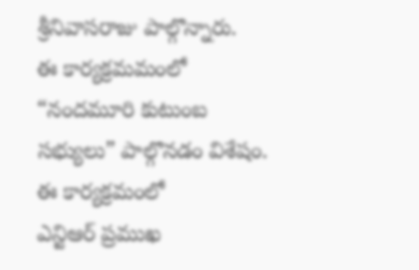శ్రీనివాసరాజు పాల్గొన్నారు.
ఈ కార్యక్రమమంలో “నందమూరి కుటుంబ సభ్యులు” పాల్గొనడం విశేషం.
ఈ కార్యక్రమంలో
ఎన్టిఆర్ ప్రముఖ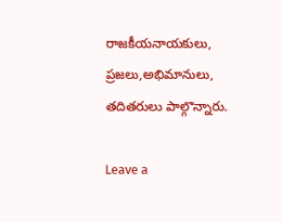రాజకీయనాయకులు,
ప్రజలు,అభిమానులు, తదితరులు పాల్గొన్నారు.

Leave a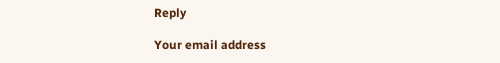Reply

Your email address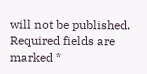will not be published. Required fields are marked *